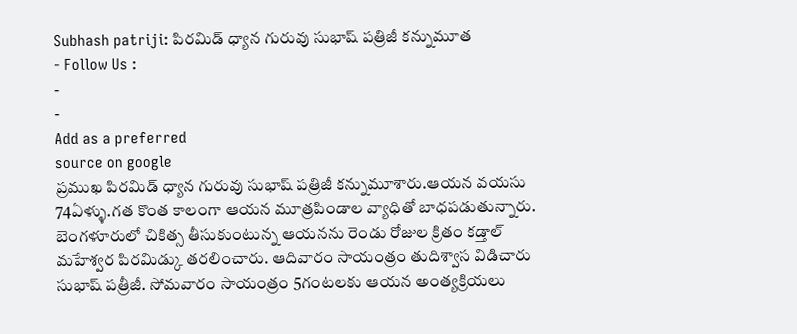Subhash patriji: పిరమిడ్ ధ్యాన గురువు సుభాష్ పత్రిజీ కన్నుమూత
- Follow Us :
-
-
Add as a preferred
source on google
ప్రముఖ పిరమిడ్ ధ్యాన గురువు సుభాష్ పత్రిజీ కన్నుమూశారు.ఆయన వయసు 74ఏళ్ళు.గత కొంత కాలంగా ఆయన మూత్రపిండాల వ్యాధితో బాధపడుతున్నారు. బెంగళూరులో చికిత్స తీసుకుంటున్న ఆయనను రెండు రోజుల క్రితం కడ్తాల్ మహేశ్వర పిరమిడ్కు తరలించారు. ఆదివారం సాయంత్రం తుదిశ్వాస విడిచారు సుభాష్ పత్రీజీ. సోమవారం సాయంత్రం 5గంటలకు ఆయన అంత్యక్రియలు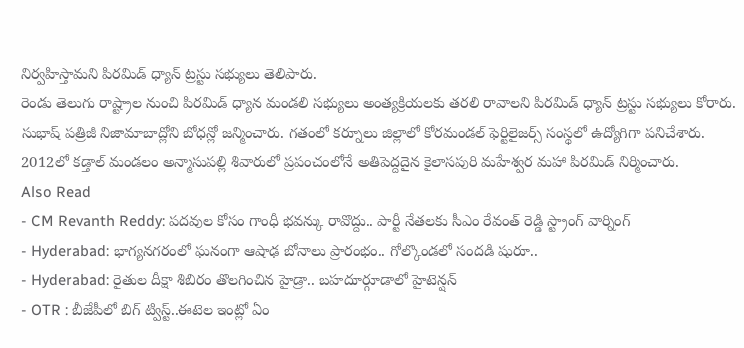నిర్వహిస్తామని పిరమిడ్ ధ్యాన్ ట్రస్టు సభ్యులు తెలిపారు.
రెండు తెలుగు రాష్ట్రాల నుంచి పిరమిడ్ ధ్యాన మండలి సభ్యులు అంత్యక్రియలకు తరలి రావాలని పిరమిడ్ ధ్యాన్ ట్రస్టు సభ్యులు కోరారు. సుభాష్ పత్రిజీ నిజామాబాద్లోని బోధన్లో జన్మించారు. గతంలో కర్నూలు జిల్లాలో కోరమండల్ ఫెర్టిలైజర్స్ సంస్థలో ఉద్యోగిగా పనిచేశారు. 2012లో కడ్తాల్ మండలం అన్మాసుపల్లి శివారులో ప్రపంచంలోనే అతిపెద్దదైన కైలాసపురి మహేశ్వర మహా పిరమిడ్ నిర్మించారు.
Also Read
- CM Revanth Reddy: పదవుల కోసం గాంధీ భవన్కు రావొద్దు.. పార్టీ నేతలకు సీఎం రేవంత్ రెడ్డి స్ట్రాంగ్ వార్నింగ్
- Hyderabad: భాగ్యనగరంలో ఘనంగా ఆషాఢ బోనాలు ప్రారంభం.. గోల్కొండలో సందడి షురూ..
- Hyderabad: రైతుల దీక్షా శిబిరం తొలగించిన హైడ్రా.. బహదూర్గూడాలో హైటెన్షన్
- OTR : బీజేపీలో బిగ్ ట్విస్ట్..ఈటెల ఇంట్లో ఏం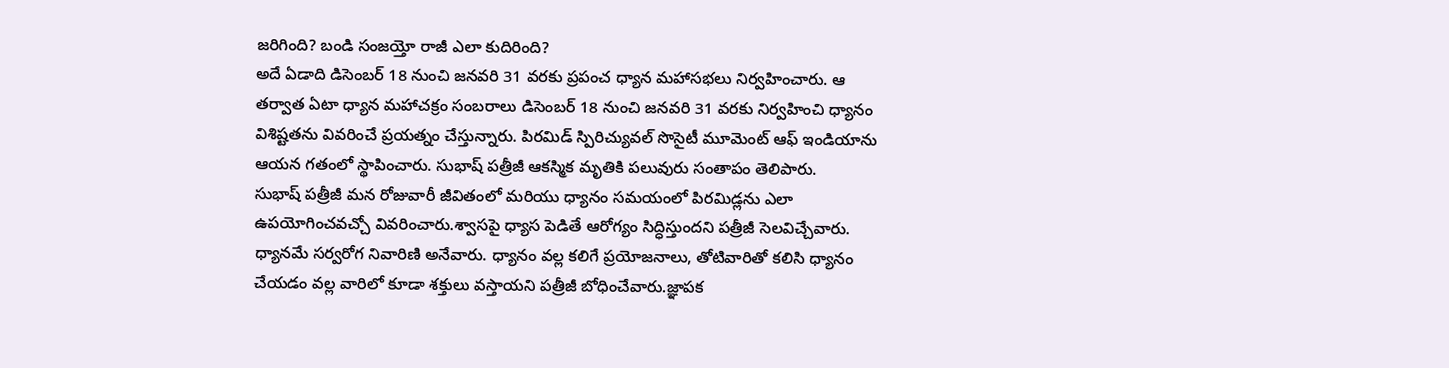జరిగింది? బండి సంజయ్తో రాజీ ఎలా కుదిరింది?
అదే ఏడాది డిసెంబర్ 18 నుంచి జనవరి 31 వరకు ప్రపంచ ధ్యాన మహాసభలు నిర్వహించారు. ఆ తర్వాత ఏటా ధ్యాన మహాచక్రం సంబరాలు డిసెంబర్ 18 నుంచి జనవరి 31 వరకు నిర్వహించి ధ్యానం విశిష్టతను వివరించే ప్రయత్నం చేస్తున్నారు. పిరమిడ్ స్పిరిచ్యువల్ సొసైటీ మూమెంట్ ఆఫ్ ఇండియాను ఆయన గతంలో స్థాపించారు. సుభాష్ పత్రీజీ ఆకస్మిక మృతికి పలువురు సంతాపం తెలిపారు.
సుభాష్ పత్రీజీ మన రోజువారీ జీవితంలో మరియు ధ్యానం సమయంలో పిరమిడ్లను ఎలా ఉపయోగించవచ్చో వివరించారు.శ్వాసపై ధ్యాస పెడితే ఆరోగ్యం సిద్ధిస్తుందని పత్రీజీ సెలవిచ్చేవారు. ధ్యానమే సర్వరోగ నివారిణి అనేవారు. ధ్యానం వల్ల కలిగే ప్రయోజనాలు, తోటివారితో కలిసి ధ్యానం చేయడం వల్ల వారిలో కూడా శక్తులు వస్తాయని పత్రీజీ బోధించేవారు.జ్ఞాపక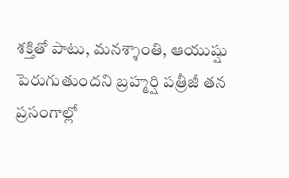శక్తితో పాటు, మనశ్శాంతి, ఆయుష్షు పెరుగుతుందని బ్రహ్మర్షి పత్రీజీ తన ప్రసంగాల్లో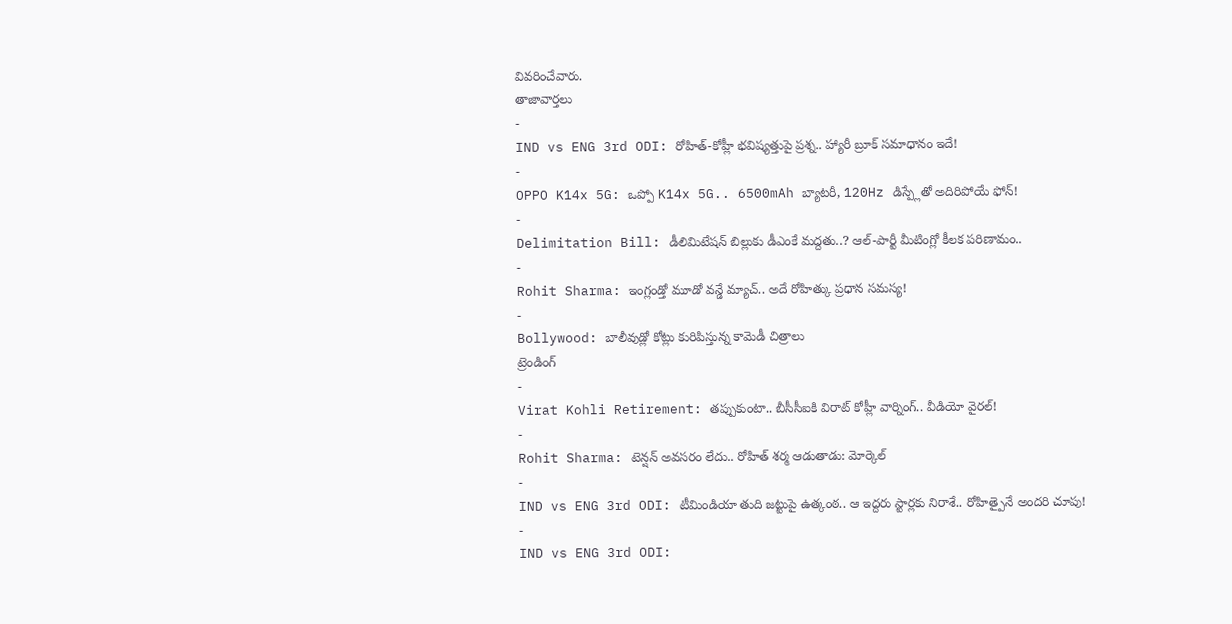వివరించేవారు.
తాజావార్తలు
-
IND vs ENG 3rd ODI: రోహిత్-కోహ్లీ భవిష్యత్తుపై ప్రశ్న.. హ్యారీ బ్రూక్ సమాధానం ఇదే!
-
OPPO K14x 5G: ఒప్పో K14x 5G.. 6500mAh బ్యాటరీ, 120Hz డిస్ప్లేతో అదిరిపోయే ఫోన్!
-
Delimitation Bill: డీలిమిటేషన్ బిల్లుకు డీఎంకే మద్దతు..? ఆల్-పార్టీ మీటింగ్లో కీలక పరిణామం..
-
Rohit Sharma: ఇంగ్లండ్తో మూడో వన్డే మ్యాచ్.. అదే రోహిత్కు ప్రధాన సమస్య!
-
Bollywood: బాలీవుడ్లో కోట్లు కురిపిస్తున్న కామెడీ చిత్రాలు
ట్రెండింగ్
-
Virat Kohli Retirement: తప్పుకుంటా.. బీసీసీఐకి విరాట్ కోహ్లీ వార్నింగ్.. వీడియో వైరల్!
-
Rohit Sharma: టెన్షన్ అవసరం లేదు.. రోహిత్ శర్మ ఆడుతాడు: మోర్కెల్
-
IND vs ENG 3rd ODI: టీమిండియా తుది జట్టుపై ఉత్కంఠ.. ఆ ఇద్దరు స్టార్లకు నిరాశే.. రోహిత్పైనే అందరి చూపు!
-
IND vs ENG 3rd ODI: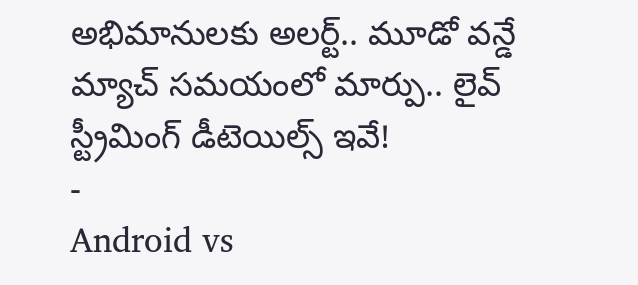అభిమానులకు అలర్ట్.. మూడో వన్డే మ్యాచ్ సమయంలో మార్పు.. లైవ్ స్ట్రీమింగ్ డీటెయిల్స్ ఇవే!
-
Android vs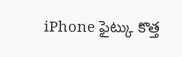iPhone ఫైట్కు కొత్త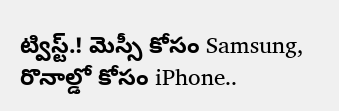ట్విస్ట్.! మెస్సీ కోసం Samsung, రొనాల్డో కోసం iPhone..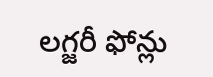లగ్జరీ ఫోన్లు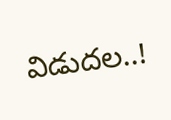విడుదల..!